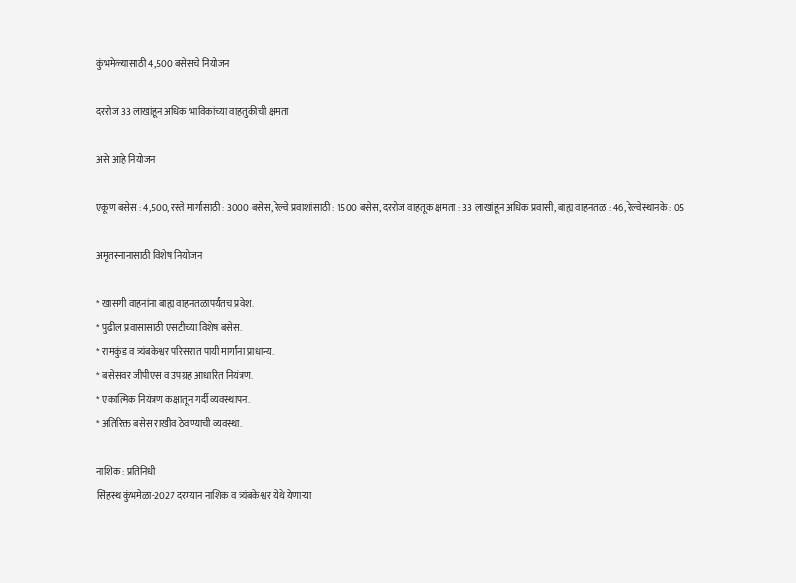कुंभमेळ्यासाठी 4,500 बसेसचे नियोजन

दररोज 33 लाखांहून अधिक भाविकांच्या वाहतुकीची क्षमता

असे आहे नियोजन

एकूण बसेस : 4,500, रस्ते मार्गासाठी : 3000 बसेस, रेल्वे प्रवाशांसाठी : 1500 बसेस, दररोज वाहतूक क्षमता : 33 लाखांहून अधिक प्रवासी, बाह्य वाहनतळ : 46, रेल्वेस्थानके : 05

अमृतस्नानासाठी विशेष नियोजन

* खासगी वाहनांना बाह्य वाहनतळापर्यंतच प्रवेश.
* पुढील प्रवासासाठी एसटीच्या विशेष बसेस.
* रामकुंड व त्र्यंबकेश्वर परिसरात पायी मार्गांना प्राधान्य.
* बसेसवर जीपीएस व उपग्रह आधारित नियंत्रण.
* एकात्मिक नियंत्रण कक्षातून गर्दी व्यवस्थापन.
* अतिरिक्त बसेस राखीव ठेवण्याची व्यवस्था.

नाशिक : प्रतिनिधी
सिंहस्थ कुंभमेळा-2027 दरम्यान नाशिक व त्र्यंबकेश्वर येथे येणार्‍या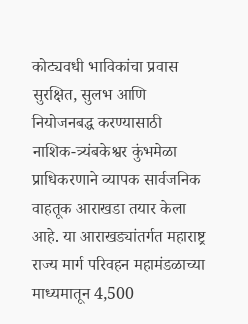कोट्यवधी भाविकांचा प्रवास सुरक्षित, सुलभ आणि नियोजनबद्ध करण्यासाठी नाशिक-त्र्यंबकेश्वर कुंभमेळा प्राधिकरणाने व्यापक सार्वजनिक वाहतूक आराखडा तयार केला आहे. या आराखड्यांतर्गत महाराष्ट्र राज्य मार्ग परिवहन महामंडळाच्या माध्यमातून 4,500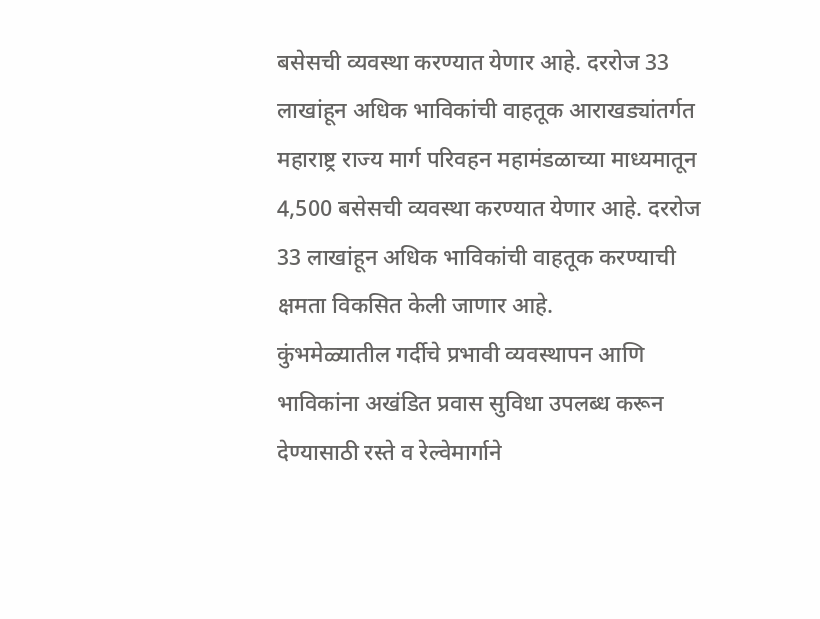बसेसची व्यवस्था करण्यात येणार आहे. दररोज 33 लाखांहून अधिक भाविकांची वाहतूक आराखड्यांतर्गत महाराष्ट्र राज्य मार्ग परिवहन महामंडळाच्या माध्यमातून 4,500 बसेसची व्यवस्था करण्यात येणार आहे. दररोज 33 लाखांहून अधिक भाविकांची वाहतूक करण्याची क्षमता विकसित केली जाणार आहे.
कुंभमेळ्यातील गर्दीचे प्रभावी व्यवस्थापन आणि भाविकांना अखंडित प्रवास सुविधा उपलब्ध करून देण्यासाठी रस्ते व रेल्वेमार्गाने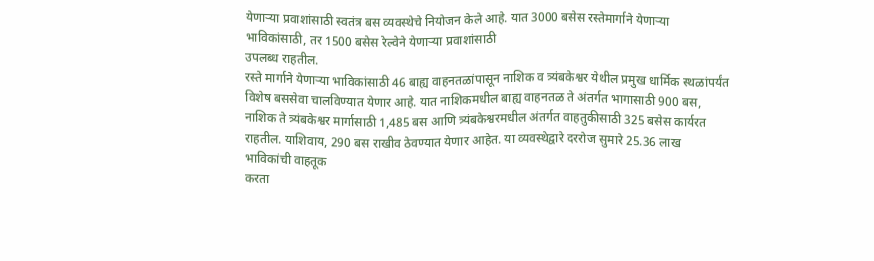येणार्‍या प्रवाशांसाठी स्वतंत्र बस व्यवस्थेचे नियोजन केले आहे. यात 3000 बसेस रस्तेमार्गाने येणार्‍या भाविकांसाठी, तर 1500 बसेस रेल्वेने येणार्‍या प्रवाशांसाठी
उपलब्ध राहतील.
रस्ते मार्गाने येणार्‍या भाविकांसाठी 46 बाह्य वाहनतळांपासून नाशिक व त्र्यंबकेश्वर येथील प्रमुख धार्मिक स्थळांपर्यंत विशेष बससेवा चालविण्यात येणार आहे. यात नाशिकमधील बाह्य वाहनतळ ते अंतर्गत भागासाठी 900 बस, नाशिक ते त्र्यंबकेश्वर मार्गासाठी 1,485 बस आणि त्र्यंबकेश्वरमधील अंतर्गत वाहतुकीसाठी 325 बसेस कार्यरत राहतील. याशिवाय, 290 बस राखीव ठेवण्यात येणार आहेत. या व्यवस्थेद्वारे दररोज सुमारे 25.36 लाख भाविकांची वाहतूक
करता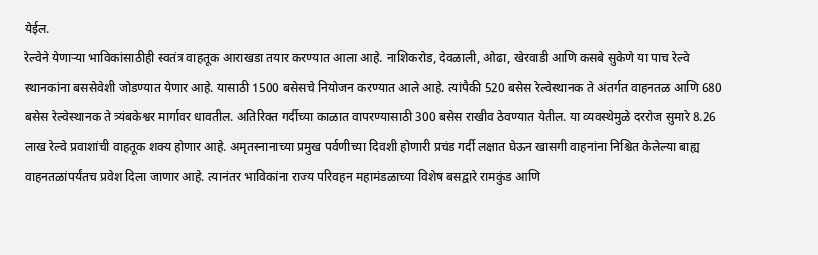येईल.
रेल्वेने येणार्‍या भाविकांसाठीही स्वतंत्र वाहतूक आराखडा तयार करण्यात आला आहे. नाशिकरोड, देवळाली, ओढा, खेरवाडी आणि कसबे सुकेणे या पाच रेल्वे स्थानकांना बससेवेशी जोडण्यात येणार आहे. यासाठी 1500 बसेसचे नियोजन करण्यात आले आहे. त्यांपैकी 520 बसेस रेल्वेस्थानक ते अंतर्गत वाहनतळ आणि 680 बसेस रेल्वेस्थानक ते त्र्यंबकेश्वर मार्गावर धावतील. अतिरिक्त गर्दीच्या काळात वापरण्यासाठी 300 बसेस राखीव ठेवण्यात येतील. या व्यवस्थेमुळे दररोज सुमारे 8.26 लाख रेल्वे प्रवाशांची वाहतूक शक्य होणार आहे. अमृतस्नानाच्या प्रमुख पर्वणीच्या दिवशी होणारी प्रचंड गर्दी लक्षात घेऊन खासगी वाहनांना निश्चित केलेल्या बाह्य वाहनतळांपर्यंतच प्रवेश दिला जाणार आहे. त्यानंतर भाविकांना राज्य परिवहन महामंडळाच्या विशेष बसद्वारे रामकुंड आणि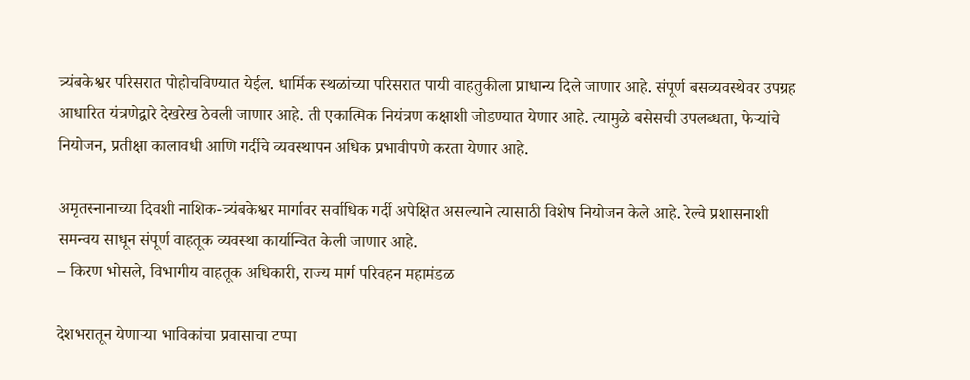त्र्यंबकेश्वर परिसरात पोहोचविण्यात येईल. धार्मिक स्थळांच्या परिसरात पायी वाहतुकीला प्राधान्य दिले जाणार आहे. संपूर्ण बसव्यवस्थेवर उपग्रह आधारित यंत्रणेद्वारे देखरेख ठेवली जाणार आहे. ती एकात्मिक नियंत्रण कक्षाशी जोडण्यात येणार आहे. त्यामुळे बसेसची उपलब्धता, फेर्‍यांचे नियोजन, प्रतीक्षा कालावधी आणि गर्दीचे व्यवस्थापन अधिक प्रभावीपणे करता येणार आहे.

अमृतस्नानाच्या दिवशी नाशिक-त्र्यंबकेश्वर मार्गावर सर्वाधिक गर्दी अपेक्षित असल्याने त्यासाठी विशेष नियोजन केले आहे. रेल्वे प्रशासनाशी समन्वय साधून संपूर्ण वाहतूक व्यवस्था कार्यान्वित केली जाणार आहे.
– किरण भोसले, विभागीय वाहतूक अधिकारी, राज्य मार्ग परिवहन महामंडळ

देशभरातून येणार्‍या भाविकांचा प्रवासाचा टप्पा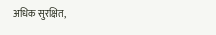अधिक सुरक्षित,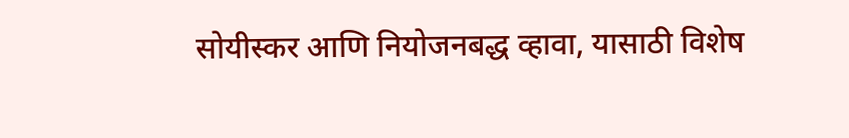सोयीस्कर आणि नियोजनबद्ध व्हावा, यासाठी विशेष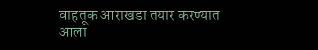वाहतूक आराखडा तयार करण्यात आला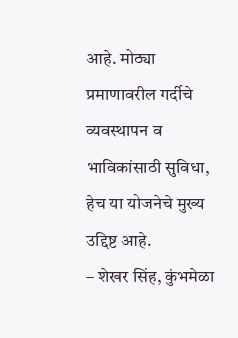आहे. मोठ्या प्रमाणावरील गर्दीचे व्यवस्थापन व भाविकांसाठी सुविधा, हेच या योजनेचे मुख्य उद्दिष्ट आहे.
– शेखर सिंह, कुंभमेळा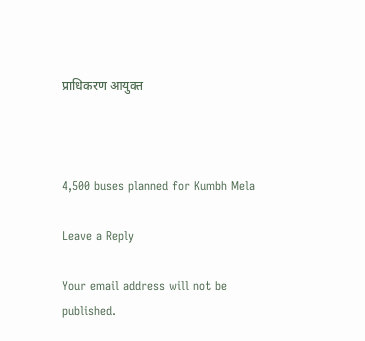प्राधिकरण आयुक्त



4,500 buses planned for Kumbh Mela

Leave a Reply

Your email address will not be published.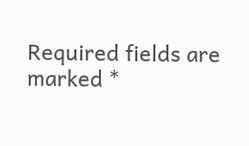Required fields are marked *